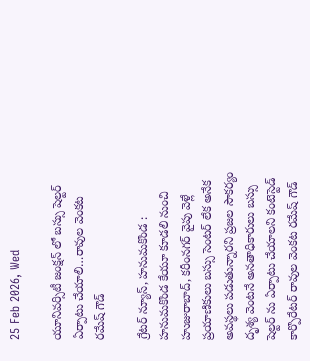25 Feb 2026, Wed

యూనివర్సిటీ జంక్షన్ లో బస్సు షెల్టర్ ఏర్పాటు చేయాలి…రావుల వెంకట రమేష్ గౌడ్

గ్రేటర్ న్యూస్, హనుమకొండ : హనుమకొండ కేయూ కూడలి నుంచి హుజురాబాద్, కరీంనగర్ వైపు వెళ్లే ప్రయాణికులు బస్సు సెంటర్ లేక అనేక అవస్థలు పడుతున్నారని ప్రజల సౌకర్యం దృశ్య వెంటనే అనతాధికారులు బస్సు షెల్టర్ ను ఏర్పాటు చేయాలని కంటెస్టెడ్ కార్పొరేటర్ రావుల వెంకట రమేష్ గౌడ్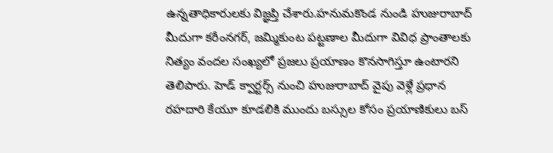ఉన్నతాధికారులకు విజ్ఞప్తి చేశారు.హనుమకొండ నుండి హుజురాబాద్ మీదుగా కరీంనగర్, జమ్మికుంట పట్టణాల మీదుగా వివిధ ప్రాంతాలకు నిత్యం వందల సంఖ్యలో ప్రజలు ప్రయాణం కొనసాగిస్తూ ఉంటారని తెలిపారు. హెడ్ క్వార్టర్స్ నుంచి హుజురాబాద్ వైపు వెళ్లే ప్రధాన రహదారి కేయూ కూడలికి ముందు బస్సుల కోసం ప్రయాణికులు బస్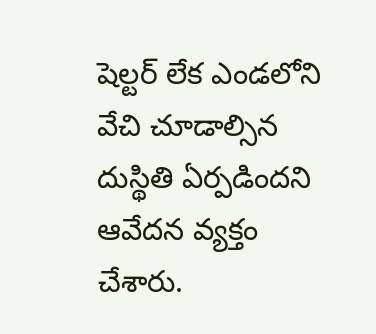షెల్టర్ లేక ఎండలోని వేచి చూడాల్సిన దుస్థితి ఏర్పడిందని ఆవేదన వ్యక్తం చేశారు.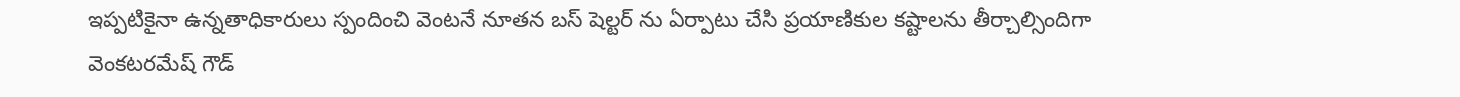ఇప్పటికైనా ఉన్నతాధికారులు స్పందించి వెంటనే నూతన బస్ షెల్టర్ ను ఏర్పాటు చేసి ప్రయాణికుల కష్టాలను తీర్చాల్సిందిగా వెంకటరమేష్ గౌడ్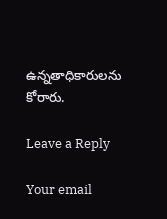ఉన్నతాధికారులను కోరారు.

Leave a Reply

Your email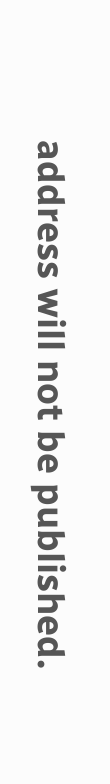address will not be published.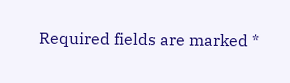Required fields are marked *